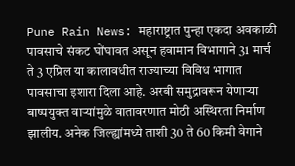Pune Rain News: महाराष्ट्रात पुन्हा एकदा अवकाळी पावसाचे संकट घोंघावत असून हवामान विभागाने 31 मार्च ते 3 एप्रिल या कालावधीत राज्याच्या विविध भागात पावसाचा इशारा दिला आहे. अरबी समुद्रावरून येणाऱ्या बाष्पयुक्त वाऱ्यांमुळे वातावरणात मोठी अस्थिरता निर्माण झालीय. अनेक जिल्ह्यांमध्ये ताशी 30 ते 60 किमी वेगाने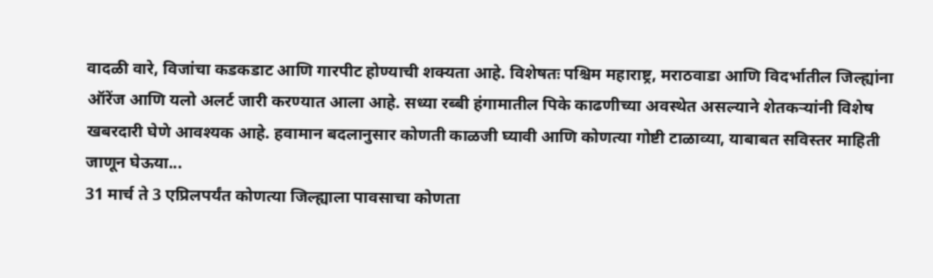वादळी वारे, विजांचा कडकडाट आणि गारपीट होण्याची शक्यता आहे. विशेषतः पश्चिम महाराष्ट्र, मराठवाडा आणि विदर्भातील जिल्ह्यांना ऑरेंज आणि यलो अलर्ट जारी करण्यात आला आहे. सध्या रब्बी हंगामातील पिके काढणीच्या अवस्थेत असल्याने शेतकऱ्यांनी विशेष खबरदारी घेणे आवश्यक आहे. हवामान बदलानुसार कोणती काळजी घ्यावी आणि कोणत्या गोष्टी टाळाव्या, याबाबत सविस्तर माहिती जाणून घेऊया...
31 मार्च ते 3 एप्रिलपर्यंत कोणत्या जिल्ह्याला पावसाचा कोणता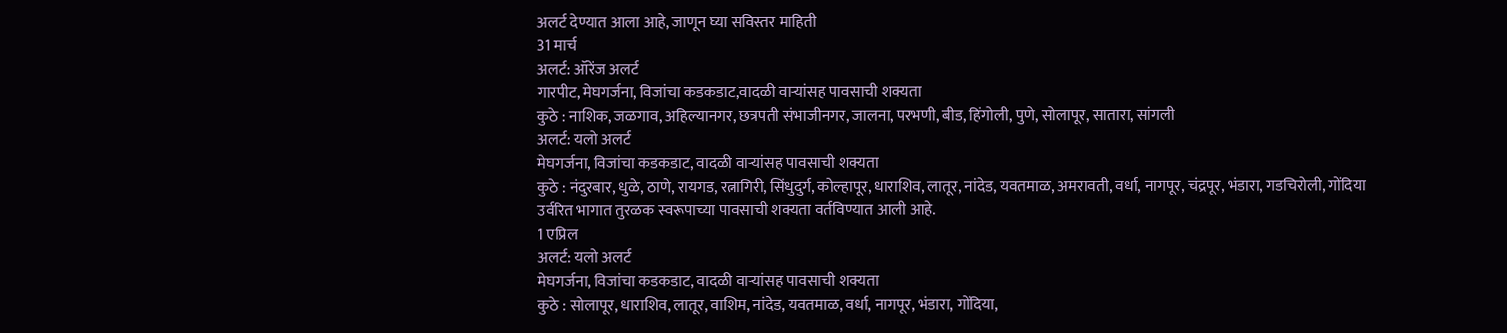अलर्ट देण्यात आला आहे, जाणून घ्या सविस्तर माहिती
31 मार्च
अलर्ट: ऑरेंज अलर्ट
गारपीट, मेघगर्जना, विजांचा कडकडाट,वादळी वाऱ्यांसह पावसाची शक्यता
कुठे : नाशिक, जळगाव, अहिल्यानगर, छत्रपती संभाजीनगर, जालना, परभणी, बीड, हिंगोली, पुणे, सोलापूर, सातारा, सांगली
अलर्ट: यलो अलर्ट
मेघगर्जना, विजांचा कडकडाट, वादळी वाऱ्यांसह पावसाची शक्यता
कुठे : नंदुरबार, धुळे, ठाणे, रायगड, रत्नागिरी, सिंधुदुर्ग, कोल्हापूर, धाराशिव, लातूर, नांदेड, यवतमाळ, अमरावती, वर्धा, नागपूर, चंद्रपूर, भंडारा, गडचिरोली, गोंदिया
उर्वरित भागात तुरळक स्वरूपाच्या पावसाची शक्यता वर्तविण्यात आली आहे.
1 एप्रिल
अलर्ट: यलो अलर्ट
मेघगर्जना, विजांचा कडकडाट, वादळी वाऱ्यांसह पावसाची शक्यता
कुठे : सोलापूर, धाराशिव, लातूर, वाशिम, नांदेड, यवतमाळ, वर्धा, नागपूर, भंडारा, गोंदिया,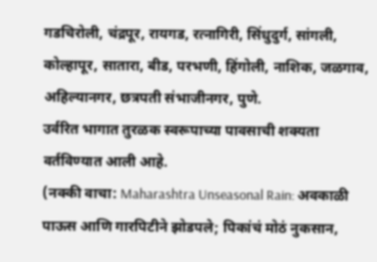गडचिरोली, चंद्रपूर, रायगड, रत्नागिरी, सिंधुदुर्ग, सांगली, कोल्हापूर, सातारा, बीड, परभणी, हिंगोली, नाशिक, जळगाव, अहिल्यानगर, छत्रपती संभाजीनगर, पुणे.
उर्वरित भागात तुरळक स्वरूपाच्या पावसाची शक्यता वर्तविण्यात आली आहे.
(नक्की वाचा: Maharashtra Unseasonal Rain: अवकाळी पाऊस आणि गारपिटीने झोडपले; पिकांचं मोठं नुकसान,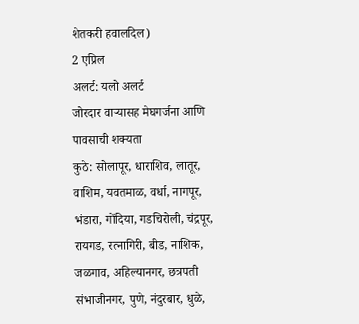शेतकरी हवालदिल)
2 एप्रिल
अलर्ट: यलो अलर्ट
जोरदार वाऱ्यासह मेघगर्जना आणि पावसाची शक्यता
कुठे: सोलापूर, धाराशिव, लातूर, वाशिम, यवतमाळ, वर्धा, नागपूर, भंडारा, गोंदिया, गडचिरोली, चंद्रपूर, रायगड, रत्नागिरी, बीड, नाशिक, जळगाव, अहिल्यानगर, छत्रपती संभाजीनगर, पुणे, नंदुरबार, धुळे,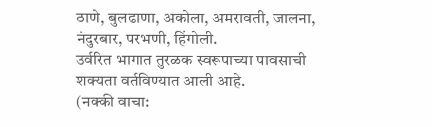ठाणे, बुलढाणा, अकोला, अमरावती, जालना, नंदुरबार, परभणी, हिंगोली.
उर्वरित भागात तुरळक स्वरूपाच्या पावसाची शक्यता वर्तविण्यात आली आहे.
(नक्की वाचा: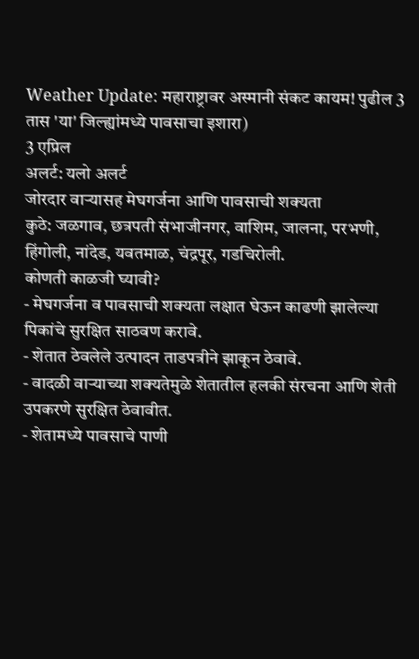Weather Update: महाराष्ट्रावर अस्मानी संकट कायम! पुढील 3 तास 'या' जिल्ह्यांमध्ये पावसाचा इशारा)
3 एप्रिल
अलर्ट: यलो अलर्ट
जोरदार वाऱ्यासह मेघगर्जना आणि पावसाची शक्यता
कुठे: जळगाव, छत्रपती संभाजीनगर, वाशिम, जालना, परभणी, हिंगोली, नांदेड, यवतमाळ, चंद्रपूर, गडचिरोली.
कोणती काळजी घ्यावी?
- मेघगर्जना व पावसाची शक्यता लक्षात घेऊन काढणी झालेल्या पिकांचे सुरक्षित साठवण करावे.
- शेतात ठेवलेले उत्पादन ताडपत्रीने झाकून ठेवावे.
- वादळी वाऱ्याच्या शक्यतेमुळे शेतातील हलकी संरचना आणि शेती उपकरणे सुरक्षित ठेवावीत.
- शेतामध्ये पावसाचे पाणी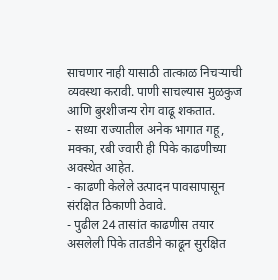साचणार नाही यासाठी तात्काळ निचऱ्याची व्यवस्था करावी. पाणी साचल्यास मुळकुज आणि बुरशीजन्य रोग वाढू शकतात.
- सध्या राज्यातील अनेक भागात गहू, मक्का, रबी ज्वारी ही पिके काढणीच्या अवस्थेत आहेत.
- काढणी केलेले उत्पादन पावसापासून संरक्षित ठिकाणी ठेवावे.
- पुढील 24 तासांत काढणीस तयार असलेली पिके तातडीने काढून सुरक्षित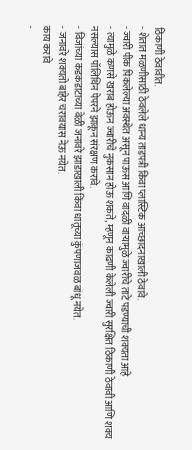ठिकाणी ठेवावीत.
- शेतात मळणीसाठी ठेवलेले धान्य ताडपत्री किंवा प्लास्टिक आच्छादनाखाली ठेवावे.
- ज्वारी पीक पिकलेल्या अवस्थेत असून पाऊस आणि वादळी वाऱ्यामुळे ज्वारीचे ताटे पडण्याची शक्यता आहे
- त्यामुळे कणसे खराब होऊन ज्वारीचे नुकसान होऊ शकते, म्हणून काढणी केलेली ज्वारी सुरक्षित ठिकाणी ठेवावी आणि शक्य नसल्यास पॉलिथिन पेपरने झाकून संरक्षण करावे.
- विजांच्या कडकडाटाच्या वेळी जनावरे झाडाखाली किंवा धातूच्या कुंपणाजवळ बांधू नयेत.
- जनावरे शक्यतो बाहेर चरावयास नेऊ नयेत.
काय करावे
-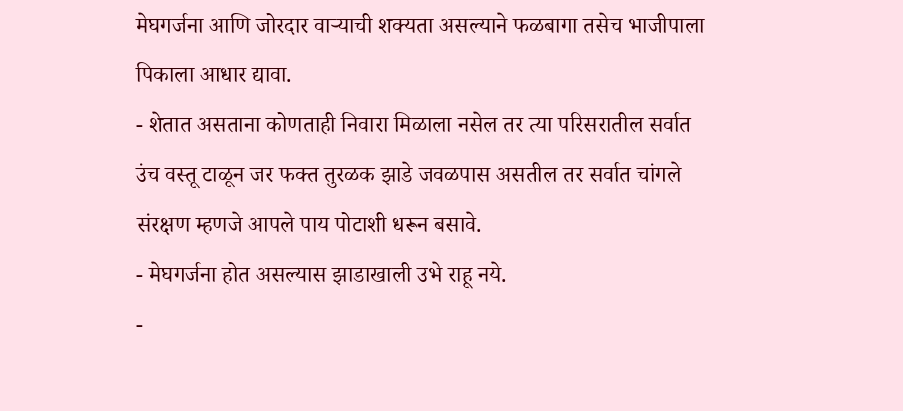मेघगर्जना आणि जोरदार वाऱ्याची शक्यता असल्याने फळबागा तसेच भाजीपाला पिकाला आधार द्यावा.
- शेतात असताना कोणताही निवारा मिळाला नसेल तर त्या परिसरातील सर्वात उंच वस्तू टाळून जर फक्त तुरळक झाडे जवळपास असतील तर सर्वात चांगले संरक्षण म्हणजे आपले पाय पोटाशी धरून बसावे.
- मेघगर्जना होत असल्यास झाडाखाली उभे राहू नये.
-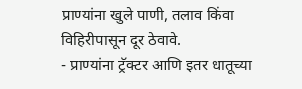प्राण्यांना खुले पाणी, तलाव किंवा विहिरीपासून दूर ठेवावे.
- प्राण्यांना ट्रॅक्टर आणि इतर धातूच्या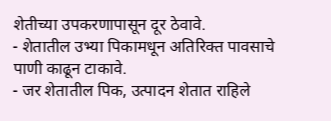शेतीच्या उपकरणापासून दूर ठेवावे.
- शेतातील उभ्या पिकामधून अतिरिक्त पावसाचे पाणी काढून टाकावे.
- जर शेतातील पिक, उत्पादन शेतात राहिले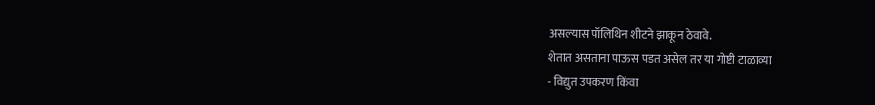असल्यास पॉलिथिन शीटने झाकून ठेवावे.
शेतात असताना पाऊस पडत असेल तर या गोष्टी टाळाव्या
- विद्युत उपकरण किंवा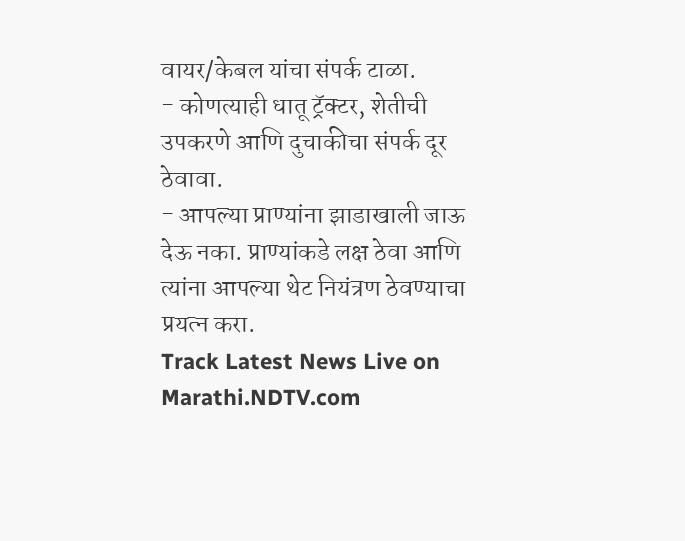वायर/केबल यांचा संपर्क टाळा.
- कोणत्याही धातू ट्रॅक्टर, शेतीची उपकरणे आणि दुचाकीचा संपर्क दूर ठेवावा.
- आपल्या प्राण्यांना झाडाखाली जाऊ देऊ नका. प्राण्यांकडे लक्ष ठेवा आणि त्यांना आपल्या थेट नियंत्रण ठेवण्याचा प्रयत्न करा.
Track Latest News Live on Marathi.NDTV.com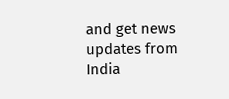and get news updates from India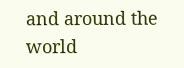and around the world